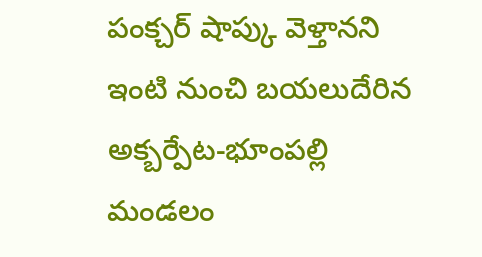పంక్చర్ షాప్కు వెళ్తానని ఇంటి నుంచి బయలుదేరిన అక్బర్పేట-భూంపల్లి మండలం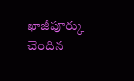ఖాజీపూర్కు చెందిన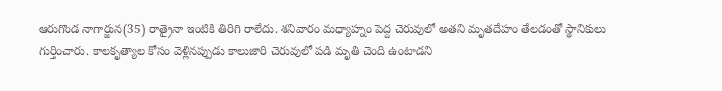ఆరుగొండ నాగార్జున(35) రాత్రైనా ఇంటికి తిరిగి రాలేదు. శనివారం మధ్యాహ్నం పెద్ద చెరువులో అతని మృతదేహం తేలడంతో స్థానికులు గుర్తించారు. కాలకృత్యాల కోసం వెళ్లినప్పుడు కాలుజారి చెరువులో పడి మృతి చెంది ఉంటాడని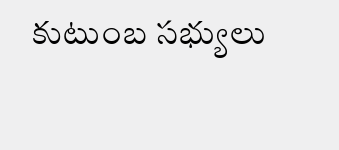కుటుంబ సభ్యులు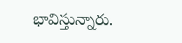భావిస్తున్నారు.